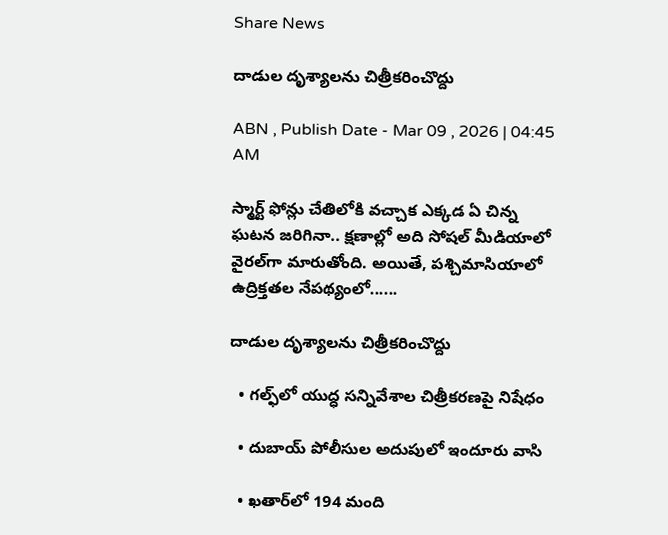Share News

దాడుల దృశ్యాలను చిత్రీకరించొద్దు

ABN , Publish Date - Mar 09 , 2026 | 04:45 AM

స్మార్ట్‌ ఫోన్లు చేతిలోకి వచ్చాక ఎక్కడ ఏ చిన్న ఘటన జరిగినా.. క్షణాల్లో అది సోషల్‌ మీడియాలో వైరల్‌గా మారుతోంది. అయితే, పశ్చిమాసియాలో ఉద్రిక్తతల నేపథ్యంలో......

దాడుల దృశ్యాలను చిత్రీకరించొద్దు

  • గల్ఫ్‌లో యుద్ధ సన్నివేశాల చిత్రీకరణపై నిషేధం

  • దుబాయ్‌ పోలీసుల అదుపులో ఇందూరు వాసి

  • ఖతార్‌లో 194 మంది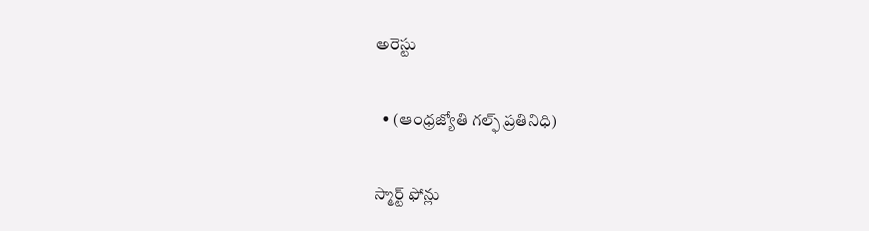అరెస్టు

  • (ఆంధ్రజ్యోతి గల్ఫ్‌ ప్రతినిధి)

స్మార్ట్‌ ఫోన్లు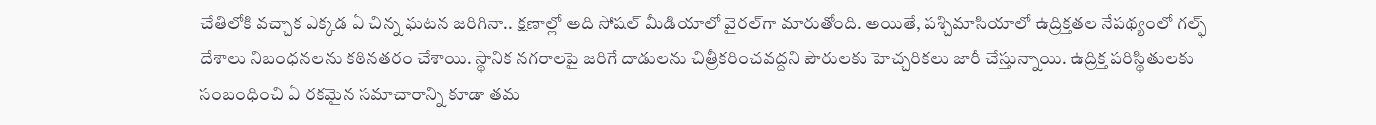చేతిలోకి వచ్చాక ఎక్కడ ఏ చిన్న ఘటన జరిగినా.. క్షణాల్లో అది సోషల్‌ మీడియాలో వైరల్‌గా మారుతోంది. అయితే, పశ్చిమాసియాలో ఉద్రిక్తతల నేపథ్యంలో గల్ఫ్‌ దేశాలు నిబంధనలను కఠినతరం చేశాయి. స్థానిక నగరాలపై జరిగే దాడులను చిత్రీకరించవద్దని పౌరులకు హెచ్చరికలు జారీ చేస్తున్నాయి. ఉద్రిక్త పరిస్థితులకు సంబంధించి ఏ రకమైన సమాచారాన్ని కూడా తమ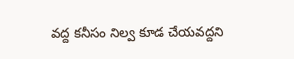వద్ద కనీసం నిల్వ కూడ చేయవద్దని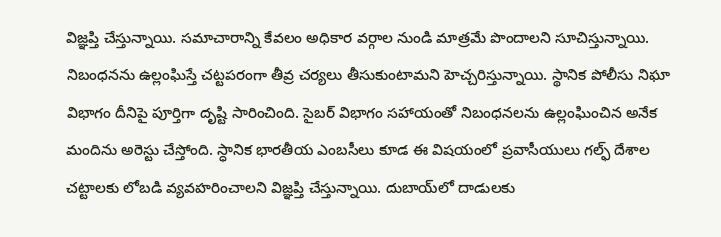విజ్ఞప్తి చేస్తున్నాయి. సమాచారాన్ని కేవలం అధికార వర్గాల నుండి మాత్రమే పొందాలని సూచిస్తున్నాయి. నిబంధనను ఉల్లంఘిస్తే చట్టపరంగా తీవ్ర చర్యలు తీసుకుంటామని హెచ్చరిస్తున్నాయి. స్థానిక పోలీసు నిఘా విభాగం దీనిపై పూర్తిగా దృష్టి సారించింది. సైబర్‌ విభాగం సహాయంతో నిబంధనలను ఉల్లంఘించిన అనేక మందిను అరెస్టు చేస్తోంది. స్ధానిక భారతీయ ఎంబసీలు కూడ ఈ విషయంలో ప్రవాసీయులు గల్ఫ్‌ దేశాల చట్టాలకు లోబడి వ్యవహరించాలని విజ్ఞప్తి చేస్తున్నాయి. దుబాయ్‌లో దాడులకు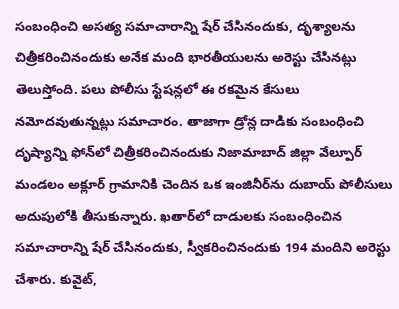సంబంధించి అసత్య సమాచారాన్ని షేర్‌ చేసినందుకు, దృశ్యాలను చిత్రీకరించినందుకు అనేక మంది భారతీయులను అరెస్టు చేసినట్లు తెలుస్తోంది. పలు పోలీసు స్టేషన్లలో ఈ రకమైన కేసులు నమోదవుతున్నట్లు సమాచారం. తాజాగా డ్రోన్ల దాడికు సంబంధించి దృష్యాన్ని ఫోన్‌లో చిత్రీకరించినందుకు నిజామాబాద్‌ జిల్లా వేల్పూర్‌ మండలం అక్లూర్‌ గ్రామానికి చెందిన ఒక ఇంజినీర్‌ను దుబాయ్‌ పోలీసులు అదుపులోకి తీసుకున్నారు. ఖతార్‌లో దాడులకు సంబంధించిన సమాచారాన్ని షేర్‌ చేసినందుకు, స్వీకరించినందుకు 194 మందిని అరెస్టు చేశారు. కువైట్‌,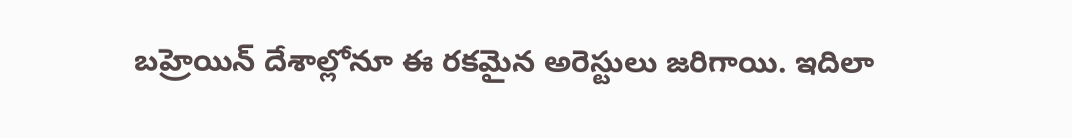బహ్రెయిన్‌ దేశాల్లోనూ ఈ రకమైన అరెస్టులు జరిగాయి. ఇదిలా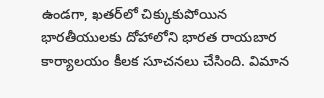ఉండగా, ఖతర్‌లో చిక్కుకుపోయిన భారతీయులకు దోహాలోని భారత రాయబార కార్యాలయం కీలక సూచనలు చేసింది. విమాన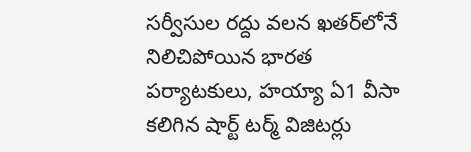సర్వీసుల రద్దు వలన ఖతర్‌లోనే నిలిచిపోయిన భారత పర్యాటకులు, హయ్యా ఏ1 వీసా కలిగిన షార్ట్‌ టర్మ్‌ విజిటర్లు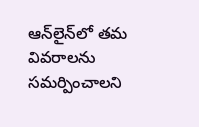ఆన్‌లైన్‌లో తమ వివరాలను సమర్పించాలని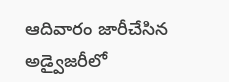ఆదివారం జారీచేసిన అడ్వైజరీలో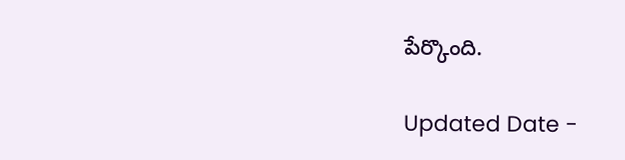పేర్కొంది.

Updated Date -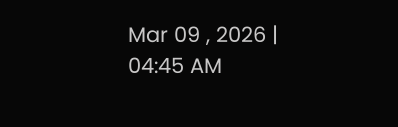Mar 09 , 2026 | 04:45 AM